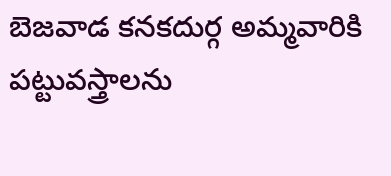బెజవాడ కనకదుర్గ అమ్మవారికి పట్టువస్త్రాలను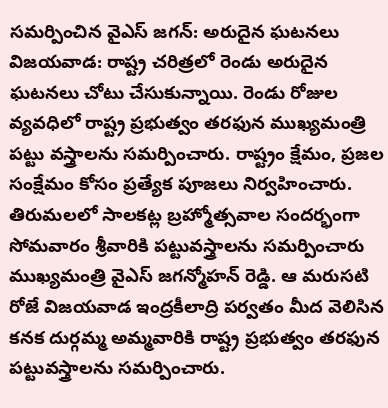సమర్పించిన వైఎస్ జగన్: అరుదైన ఘటనలు
విజయవాడ: రాష్ట్ర చరిత్రలో రెండు అరుదైన ఘటనలు చోటు చేసుకున్నాయి. రెండు రోజుల వ్యవధిలో రాష్ట్ర ప్రభుత్వం తరఫున ముఖ్యమంత్రి పట్టు వస్త్రాలను సమర్పించారు. రాష్ట్రం క్షేమం, ప్రజల సంక్షేమం కోసం ప్రత్యేక పూజలు నిర్వహించారు. తిరుమలలో సాలకట్ల బ్రహ్మోత్సవాల సందర్భంగా సోమవారం శ్రీవారికి పట్టువస్త్రాలను సమర్పించారు ముఖ్యమంత్రి వైఎస్ జగన్మోహన్ రెడ్డి. ఆ మరుసటి రోజే విజయవాడ ఇంద్రకీలాద్రి పర్వతం మీద వెలిసిన కనక దుర్గమ్మ అమ్మవారికి రాష్ట్ర ప్రభుత్వం తరఫున పట్టువస్త్రాలను సమర్పించారు.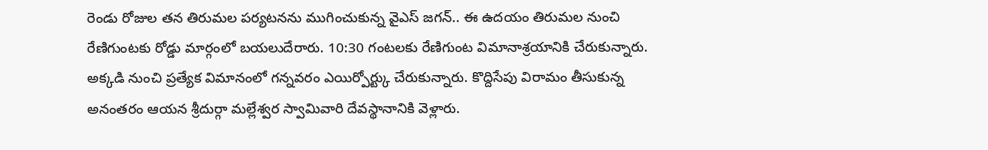రెండు రోజుల తన తిరుమల పర్యటనను ముగించుకున్న వైఎస్ జగన్.. ఈ ఉదయం తిరుమల నుంచి రేణిగుంటకు రోడ్డు మార్గంలో బయలుదేరారు. 10:30 గంటలకు రేణిగుంట విమానాశ్రయానికి చేరుకున్నారు. అక్కడి నుంచి ప్రత్యేక విమానంలో గన్నవరం ఎయిర్పోర్ట్కు చేరుకున్నారు. కొద్దిసేపు విరామం తీసుకున్న అనంతరం ఆయన శ్రీదుర్గా మల్లేశ్వర స్వామివారి దేవస్థానానికి వెళ్లారు.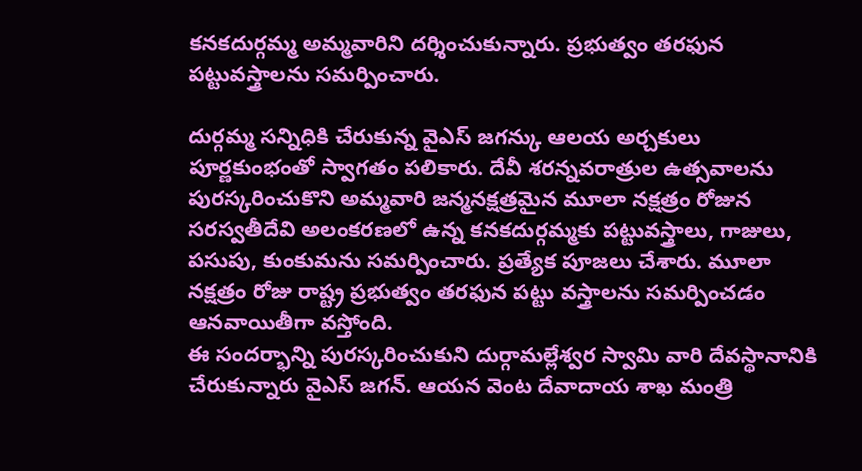కనకదుర్గమ్మ అమ్మవారిని దర్శించుకున్నారు. ప్రభుత్వం తరఫున పట్టువస్త్రాలను సమర్పించారు.

దుర్గమ్మ సన్నిధికి చేరుకున్న వైఎస్ జగన్కు ఆలయ అర్చకులు పూర్ణకుంభంతో స్వాగతం పలికారు. దేవీ శరన్నవరాత్రుల ఉత్సవాలను పురస్కరించుకొని అమ్మవారి జన్మనక్షత్రమైన మూలా నక్షత్రం రోజున సరస్వతీదేవి అలంకరణలో ఉన్న కనకదుర్గమ్మకు పట్టువస్త్రాలు, గాజులు, పసుపు, కుంకుమను సమర్పించారు. ప్రత్యేక పూజలు చేశారు. మూలా నక్షత్రం రోజు రాష్ట్ర ప్రభుత్వం తరఫున పట్టు వస్త్రాలను సమర్పించడం ఆనవాయితీగా వస్తోంది.
ఈ సందర్భాన్ని పురస్కరించుకుని దుర్గామల్లేశ్వర స్వామి వారి దేవస్థానానికి చేరుకున్నారు వైఎస్ జగన్. ఆయన వెంట దేవాదాయ శాఖ మంత్రి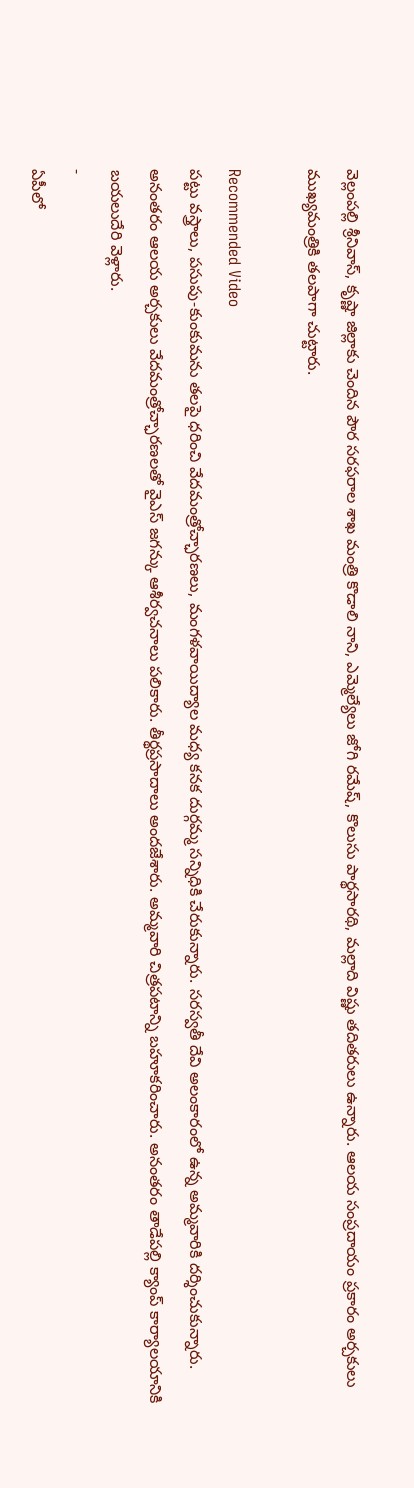వెల్లంపల్లి శ్రీనివాస్, కృష్ణా జిల్లాకు చెందిన పౌర సరఫరాల శాఖ మంత్రి కొడాలి నాని, ఎమ్మెల్యేలు జోగి రమేష్, కొలుసు పార్థసారథి, మల్లాది విష్ణు తదితరులు ఉన్నారు. ఆలయ సంప్రదాయం ప్రకారం అర్చకులు ముఖ్యమంత్రికి తలపాగా చుట్టారు.

Recommended Video
పట్టు వస్త్రాలు, పసుపు-కుంకుమను తలపై ధరించి వేదమంత్రోచ్ఛారణలు, మంగళవాయిద్యాల మధ్య కనక దుర్గమ్మ సన్నిధికి చేరుకున్నారు. సరస్వతీ దేవి అలంకారంలో ఉన్న అమ్మవారికి దర్శించుకున్నారు. అనంతరం ఆలయ అర్చకులు వేదమంత్రోచ్ఛారణలతో వైఎస్ జగన్కు ఆశీర్వచనాలు పలికారు. తీర్థప్రసాదాలు అందజేశారు. అమ్మవారి చిత్రపటాన్ని బహూకరించారు. అనంతరం తాడేపల్లి క్యాంప్ కార్యాలయానికి బయలుదేరి వెళ్లారు.
-
ఏపీలో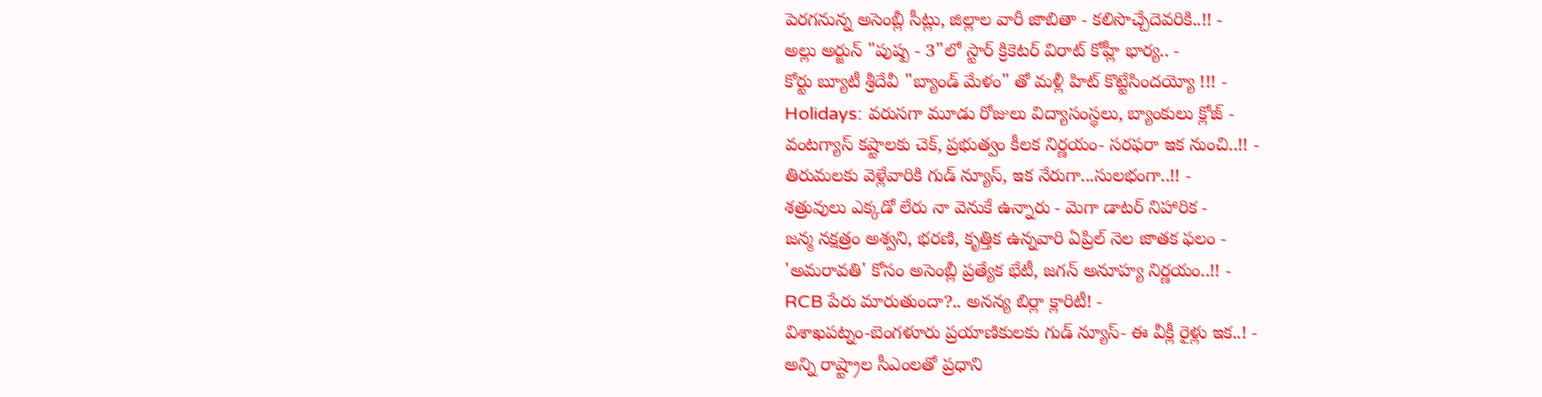పెరగనున్న అసెంబ్లీ సీట్లు, జిల్లాల వారీ జాబితా - కలిసొచ్చేదెవరికి..!! -
అల్లు అర్జున్ "పుష్ప - 3"లో స్టార్ క్రికెటర్ విరాట్ కోహ్లీ భార్య.. -
కోర్టు బ్యూటీ శ్రీదేవీ "బ్యాండ్ మేళం" తో మళ్లీ హిట్ కొట్టేసిందయ్యో !!! -
Holidays: వరుసగా మూడు రోజులు విద్యాసంస్థలు, బ్యాంకులు క్లోజ్ -
వంటగ్యాస్ కష్టాలకు చెక్, ప్రభుత్వం కీలక నిర్ణయం- సరఫరా ఇక నుంచి..!! -
తిరుమలకు వెళ్లేవారికి గుడ్ న్యూస్, ఇక నేరుగా...సులభంగా..!! -
శత్రువులు ఎక్కడో లేరు నా వెనుకే ఉన్నారు - మెగా డాటర్ నిహారిక -
జన్మ నక్షత్రం అశ్వని, భరణి, కృత్తిక ఉన్నవారి ఏప్రిల్ నెల జాతక ఫలం -
'అమరావతి' కోసం అసెంబ్లీ ప్రత్యేక భేటీ, జగన్ అనూహ్య నిర్ణయం..!! -
RCB పేరు మారుతుందా?.. అనన్య బిర్లా క్లారిటీ! -
విశాఖపట్నం-బెంగళూరు ప్రయాణికులకు గుడ్ న్యూస్- ఈ వీక్లీ రైళ్లు ఇక..! -
అన్ని రాష్ట్రాల సీఎంలతో ప్రధాని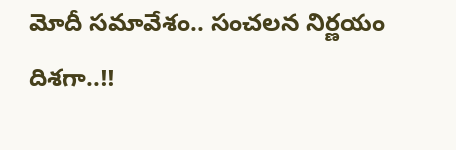మోదీ సమావేశం.. సంచలన నిర్ణయం దిశగా..!!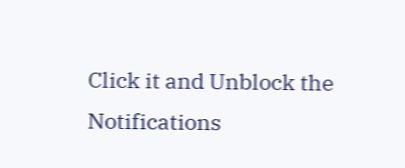Click it and Unblock the Notifications